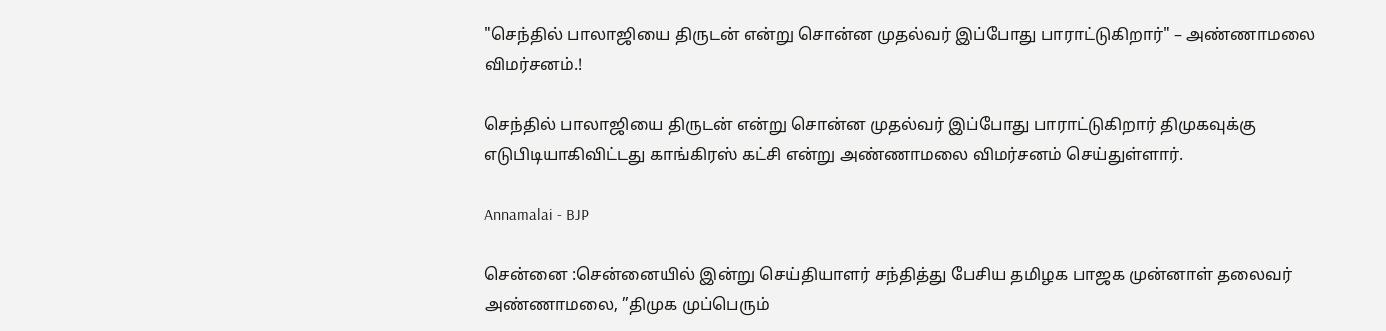"செந்தில் பாலாஜியை திருடன் என்று சொன்ன முதல்வர் இப்போது பாராட்டுகிறார்" – அண்ணாமலை விமர்சனம்.!

செந்தில் பாலாஜியை திருடன் என்று சொன்ன முதல்வர் இப்போது பாராட்டுகிறார் திமுகவுக்கு எடுபிடியாகிவிட்டது காங்கிரஸ் கட்சி என்று அண்ணாமலை விமர்சனம் செய்துள்ளார்.

Annamalai - BJP

சென்னை :சென்னையில் இன்று செய்தியாளர் சந்தித்து பேசிய தமிழக பாஜக முன்னாள் தலைவர் அண்ணாமலை, ”திமுக முப்பெரும்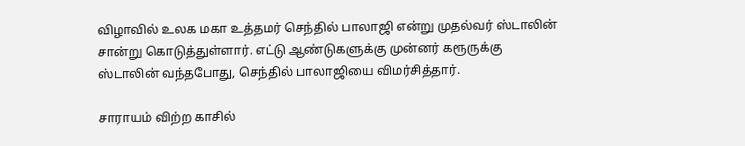விழாவில் உலக மகா உத்தமர் செந்தில் பாலாஜி என்று முதல்வர் ஸ்டாலின் சான்று கொடுத்துள்ளார். எட்டு ஆண்டுகளுக்கு முன்னர் கரூருக்கு ஸ்டாலின் வந்தபோது, செந்தில் பாலாஜியை விமர்சித்தார்.

சாராயம் விற்ற காசில்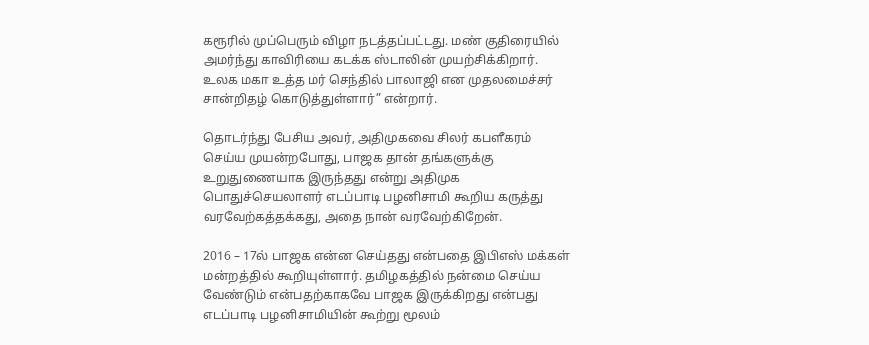கரூரில் முப்பெரும் விழா நடத்தப்பட்டது. மண் குதிரையில் அமர்ந்து காவிரியை கடக்க ஸ்டாலின் முயற்சிக்கிறார். உலக மகா உத்த மர் செந்தில் பாலாஜி என முதலமைச்சர் சான்றிதழ் கொடுத்துள்ளார்” என்றார்.

தொடர்ந்து பேசிய அவர், அதிமுகவை சிலர் கபளீகரம் செய்ய முயன்றபோது, பாஜக தான் தங்களுக்கு உறுதுணையாக இருந்தது என்று அதிமுக பொதுச்செயலாளர் எடப்பாடி பழனிசாமி கூறிய கருத்து வரவேற்கத்தக்கது, அதை நான் வரவேற்கிறேன்.

2016 – 17ல் பாஜக என்ன செய்தது என்பதை இபிஎஸ் மக்கள் மன்றத்தில் கூறியுள்ளார். தமிழகத்தில் நன்மை செய்ய வேண்டும் என்பதற்காகவே பாஜக இருக்கிறது என்பது எடப்பாடி பழனிசாமியின் கூற்று மூலம்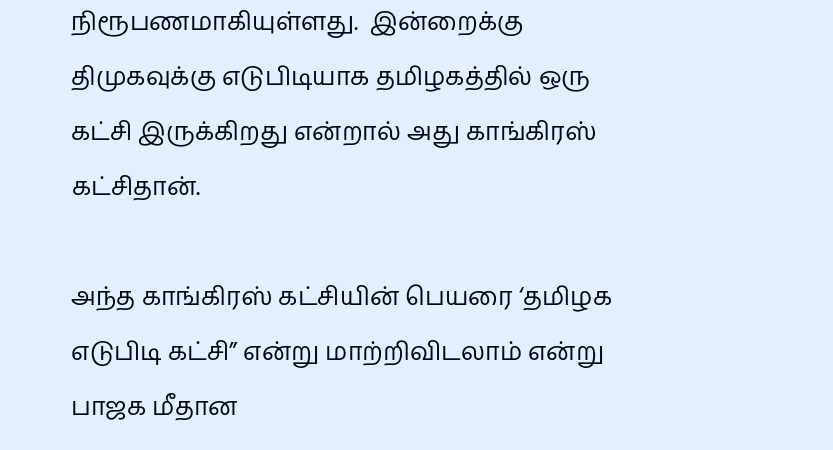நிரூபணமாகியுள்ளது.  இன்றைக்கு திமுகவுக்கு எடுபிடியாக தமிழகத்தில் ஒரு கட்சி இருக்கிறது என்றால் அது காங்கிரஸ் கட்சிதான்.

அந்த காங்கிரஸ் கட்சியின் பெயரை ‘தமிழக எடுபிடி கட்சி” என்று மாற்றிவிடலாம் என்று பாஜக மீதான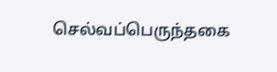செல்வப்பெருந்தகை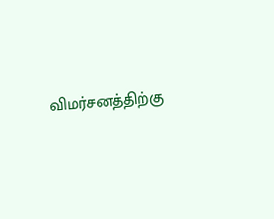விமர்சனத்திற்கு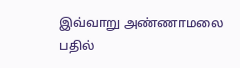இவ்வாறு அண்ணாமலை பதில்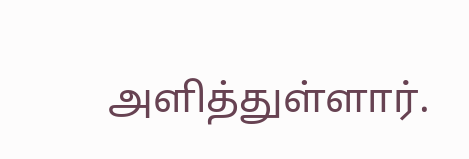அளித்துள்ளார்.